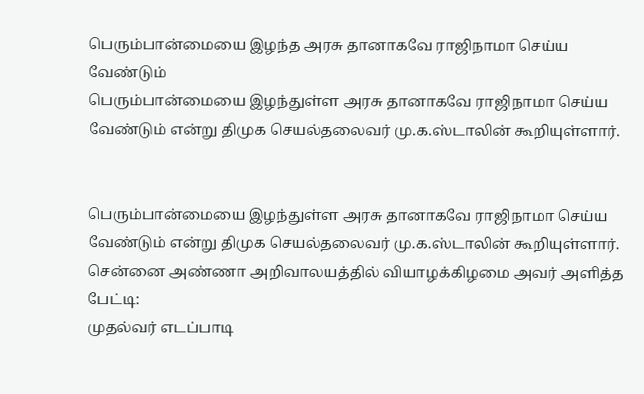பெரும்பான்மையை இழந்த அரசு தானாகவே ராஜிநாமா செய்ய வேண்டும்
பெரும்பான்மையை இழந்துள்ள அரசு தானாகவே ராஜிநாமா செய்ய வேண்டும் என்று திமுக செயல்தலைவர் மு.க.ஸ்டாலின் கூறியுள்ளார்.


பெரும்பான்மையை இழந்துள்ள அரசு தானாகவே ராஜிநாமா செய்ய வேண்டும் என்று திமுக செயல்தலைவர் மு.க.ஸ்டாலின் கூறியுள்ளார்.
சென்னை அண்ணா அறிவாலயத்தில் வியாழக்கிழமை அவர் அளித்த பேட்டி:
முதல்வர் எடப்பாடி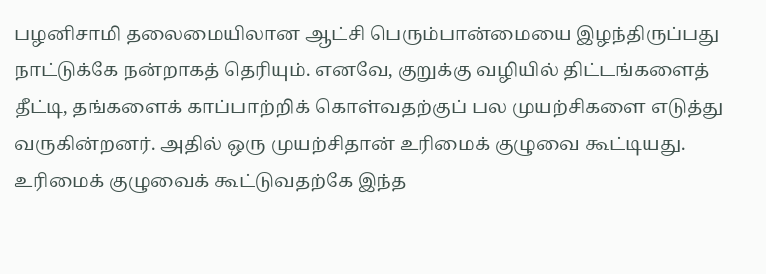பழனிசாமி தலைமையிலான ஆட்சி பெரும்பான்மையை இழந்திருப்பது நாட்டுக்கே நன்றாகத் தெரியும். எனவே, குறுக்கு வழியில் திட்டங்களைத் தீட்டி, தங்களைக் காப்பாற்றிக் கொள்வதற்குப் பல முயற்சிகளை எடுத்து வருகின்றனர். அதில் ஒரு முயற்சிதான் உரிமைக் குழுவை கூட்டியது. உரிமைக் குழுவைக் கூட்டுவதற்கே இந்த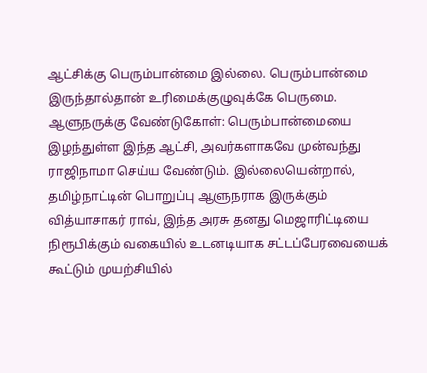ஆட்சிக்கு பெரும்பான்மை இல்லை. பெரும்பான்மை இருந்தால்தான் உரிமைக்குழுவுக்கே பெருமை.
ஆளுநருக்கு வேண்டுகோள்: பெரும்பான்மையை இழந்துள்ள இந்த ஆட்சி, அவர்களாகவே முன்வந்து ராஜிநாமா செய்ய வேண்டும். இல்லையென்றால், தமிழ்நாட்டின் பொறுப்பு ஆளுநராக இருக்கும் வித்யாசாகர் ராவ், இந்த அரசு தனது மெஜாரிட்டியை நிரூபிக்கும் வகையில் உடனடியாக சட்டப்பேரவையைக் கூட்டும் முயற்சியில்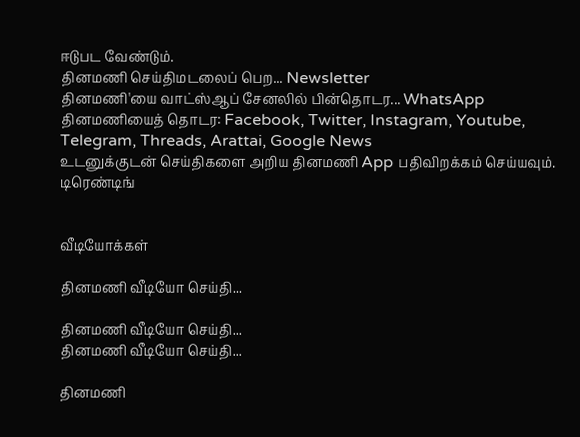ஈடுபட வேண்டும்.
தினமணி செய்திமடலைப் பெற... Newsletter
தினமணி'யை வாட்ஸ்ஆப் சேனலில் பின்தொடர... WhatsApp
தினமணியைத் தொடர: Facebook, Twitter, Instagram, Youtube, Telegram, Threads, Arattai, Google News
உடனுக்குடன் செய்திகளை அறிய தினமணி App பதிவிறக்கம் செய்யவும்.
டிரெண்டிங்


வீடியோக்கள்

தினமணி வீடியோ செய்தி...

தினமணி வீடியோ செய்தி...
தினமணி வீடியோ செய்தி...

தினமணி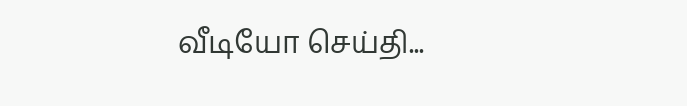வீடியோ செய்தி...